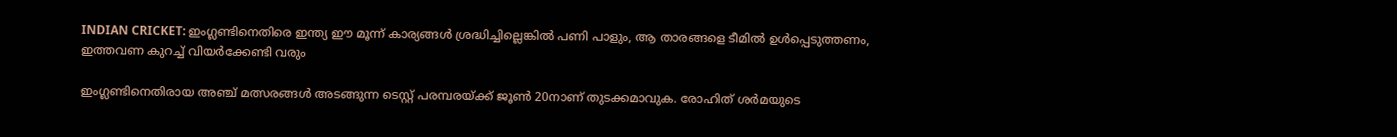INDIAN CRICKET: ഇംഗ്ലണ്ടിനെതിരെ ഇന്ത്യ ഈ മൂന്ന് കാര്യങ്ങള്‍ ശ്രദ്ധിച്ചില്ലെങ്കില്‍ പണി പാളും, ആ താരങ്ങളെ ടീമില്‍ ഉള്‍പ്പെടുത്തണം, ഇത്തവണ കുറച്ച് വിയര്‍ക്കേണ്ടി വരും

ഇംഗ്ലണ്ടിനെതിരായ അഞ്ച് മത്സരങ്ങള്‍ അടങ്ങുന്ന ടെസ്റ്റ് പരമ്പരയ്ക്ക് ജൂണ്‍ 20നാണ് തുടക്കമാവുക. രോഹിത് ശര്‍മയുടെ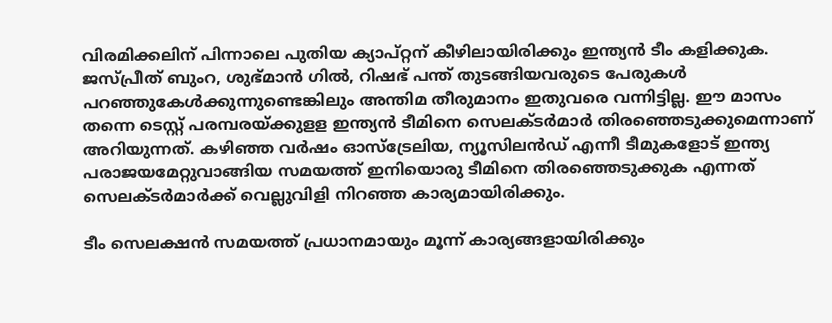വിരമിക്കലിന് പിന്നാലെ പുതിയ ക്യാപ്റ്റന് കീഴിലായിരിക്കും ഇന്ത്യന്‍ ടീം കളിക്കുക. ജസ്പ്രീത് ബുംറ, ശുഭ്മാന്‍ ഗില്‍, റിഷഭ് പന്ത് തുടങ്ങിയവരുടെ പേരുകള്‍ പറഞ്ഞുകേള്‍ക്കുന്നുണ്ടെങ്കിലും അന്തിമ തീരുമാനം ഇതുവരെ വന്നിട്ടില്ല. ഈ മാസം തന്നെ ടെസ്റ്റ് പരമ്പരയ്ക്കുളള ഇന്ത്യന്‍ ടീമിനെ സെലക്ടര്‍മാര്‍ തിരഞ്ഞെടുക്കുമെന്നാണ് അറിയുന്നത്. കഴിഞ്ഞ വര്‍ഷം ഓസ്‌ട്രേലിയ, ന്യൂസിലന്‍ഡ് എന്നീ ടീമുകളോട് ഇന്ത്യ പരാജയമേറ്റുവാങ്ങിയ സമയത്ത് ഇനിയൊരു ടീമിനെ തിരഞ്ഞെടുക്കുക എന്നത് സെലക്ടര്‍മാര്‍ക്ക് വെല്ലുവിളി നിറഞ്ഞ കാര്യമായിരിക്കും.

ടീം സെലക്ഷന്‍ സമയത്ത് പ്രധാനമായും മൂന്ന് കാര്യങ്ങളായിരിക്കും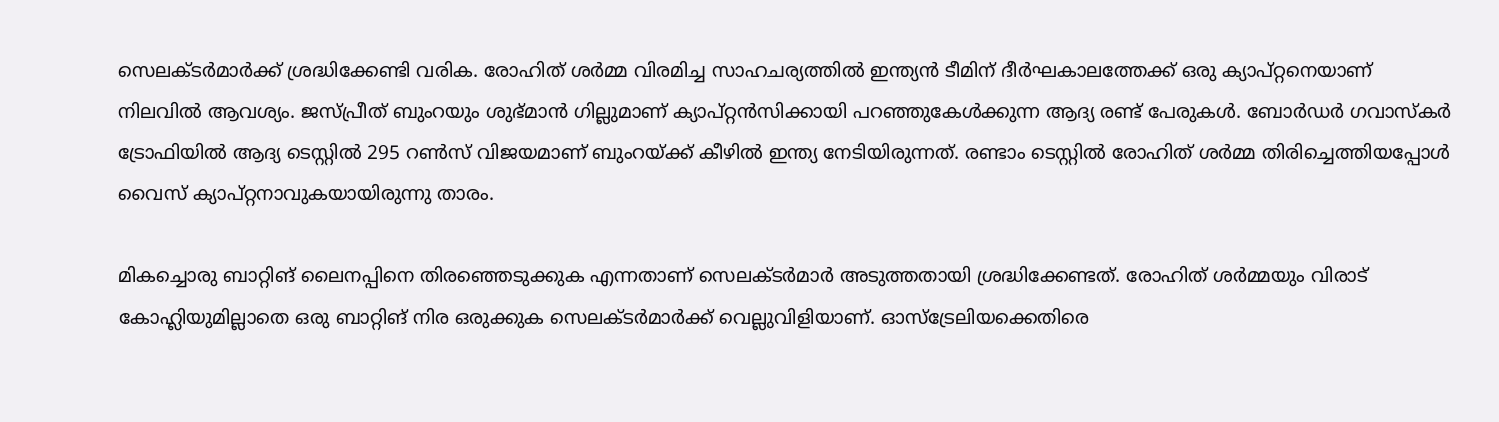സെലക്ടര്‍മാര്‍ക്ക് ശ്രദ്ധിക്കേണ്ടി വരിക. രോഹിത് ശര്‍മ്മ വിരമിച്ച സാഹചര്യത്തില്‍ ഇന്ത്യന്‍ ടീമിന് ദീര്‍ഘകാലത്തേക്ക് ഒരു ക്യാപ്റ്റനെയാണ് നിലവില്‍ ആവശ്യം. ജസ്പ്രീത് ബുംറയും ശുഭ്മാന്‍ ഗില്ലുമാണ് ക്യാപ്റ്റന്‍സിക്കായി പറഞ്ഞുകേള്‍ക്കുന്ന ആദ്യ രണ്ട് പേരുകള്‍. ബോര്‍ഡര്‍ ഗവാസ്‌കര്‍ ട്രോഫിയില്‍ ആദ്യ ടെസ്റ്റില്‍ 295 റണ്‍സ് വിജയമാണ് ബുംറയ്ക്ക് കീഴില്‍ ഇന്ത്യ നേടിയിരുന്നത്. രണ്ടാം ടെസ്റ്റില്‍ രോഹിത് ശര്‍മ്മ തിരിച്ചെത്തിയപ്പോള്‍ വൈസ് ക്യാപ്റ്റനാവുകയായിരുന്നു താരം.

മികച്ചൊരു ബാറ്റിങ് ലൈനപ്പിനെ തിരഞ്ഞെടുക്കുക എന്നതാണ് സെലക്ടര്‍മാര്‍ അടുത്തതായി ശ്രദ്ധിക്കേണ്ടത്. രോഹിത് ശര്‍മ്മയും വിരാട് കോഹ്ലിയുമില്ലാതെ ഒരു ബാറ്റിങ് നിര ഒരുക്കുക സെലക്ടര്‍മാര്‍ക്ക് വെല്ലുവിളിയാണ്. ഓസ്‌ട്രേലിയക്കെതിരെ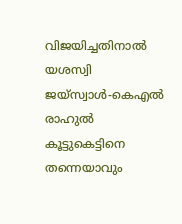വിജയിച്ചതിനാല്‍ യശസ്വി ജയ്‌സ്വാള്‍-കെഎല്‍ രാഹുല്‍ കൂട്ടുകെട്ടിനെ തന്നെയാവും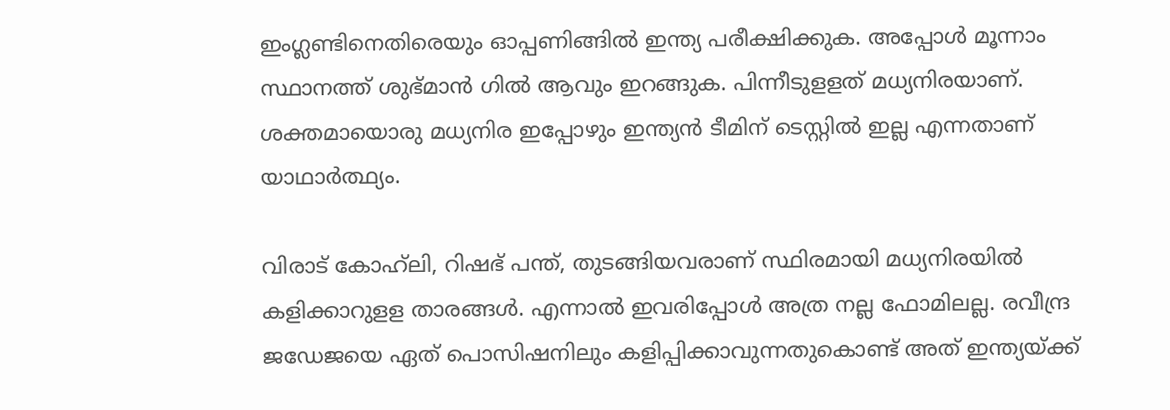ഇംഗ്ലണ്ടിനെതിരെയും ഓപ്പണിങ്ങില്‍ ഇന്ത്യ പരീക്ഷിക്കുക. അപ്പോള്‍ മൂന്നാം സ്ഥാനത്ത് ശുഭ്മാന്‍ ഗില്‍ ആവും ഇറങ്ങുക. പിന്നീടുളളത് മധ്യനിരയാണ്. ശക്തമായൊരു മധ്യനിര ഇപ്പോഴും ഇന്ത്യന്‍ ടീമിന് ടെസ്റ്റില്‍ ഇല്ല എന്നതാണ് യാഥാര്‍ത്ഥ്യം.

വിരാട് കോഹ്‌ലി, റിഷഭ് പന്ത്, തുടങ്ങിയവരാണ് സ്ഥിരമായി മധ്യനിരയില്‍ കളിക്കാറുളള താരങ്ങള്‍. എന്നാല്‍ ഇവരിപ്പോള്‍ അത്ര നല്ല ഫോമിലല്ല. രവീന്ദ്ര ജഡേജയെ ഏത് പൊസിഷനിലും കളിപ്പിക്കാവുന്നതുകൊണ്ട് അത് ഇന്ത്യയ്ക്ക്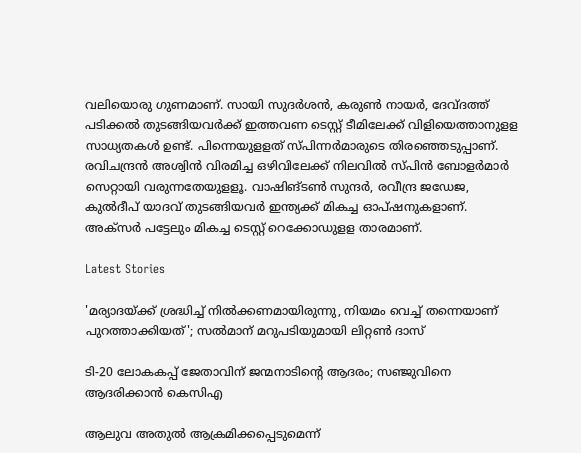വലിയൊരു ഗുണമാണ്. സായി സുദര്‍ശന്‍, കരുണ്‍ നായര്‍, ദേവ്ദത്ത് പടിക്കല്‍ തുടങ്ങിയവര്‍ക്ക് ഇത്തവണ ടെസ്റ്റ് ടീമിലേക്ക് വിളിയെത്താനുളള സാധ്യതകള്‍ ഉണ്ട്. പിന്നെയുളളത് സ്പിന്നര്‍മാരുടെ തിരഞ്ഞെടുപ്പാണ്. രവിചന്ദ്രന്‍ അശ്വിന്‍ വിരമിച്ച ഒഴിവിലേക്ക് നിലവില്‍ സ്പിന്‍ ബോളര്‍മാര്‍ സെറ്റായി വരുന്നതേയുളളൂ. വാഷിങ്ടണ്‍ സുന്ദര്‍, രവീന്ദ്ര ജഡേജ, കുല്‍ദീപ് യാദവ് തുടങ്ങിയവര്‍ ഇന്ത്യക്ക് മികച്ച ഓപ്ഷനുകളാണ്. അക്‌സര്‍ പട്ടേലും മികച്ച ടെസ്റ്റ് റെക്കോഡുളള താരമാണ്.

Latest Stories

'മര്യാദയ്ക്ക് ശ്രദ്ധിച്ച് നിൽക്കണമായിരുന്നു, നിയമം വെച്ച് തന്നെയാണ് പുറത്താക്കിയത്'; സൽമാന് മറുപടിയുമായി ലിറ്റൺ ദാസ്

ടി-20 ലോകകപ്പ് ജേതാവിന് ജന്മനാടിന്റെ ആദരം; സഞ്ജുവിനെ ആദരിക്കാൻ കെസിഎ

ആലുവ അതുൽ ആക്രമിക്കപ്പെടുമെന്ന്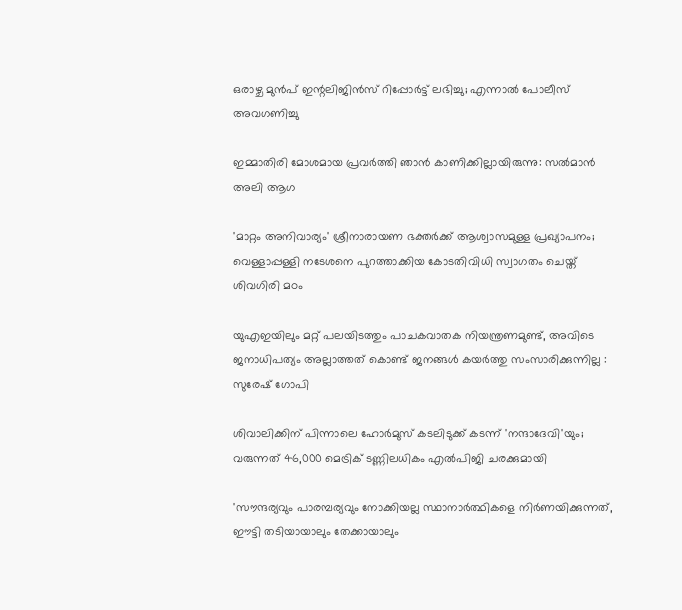ഒരാഴ്ച മുൻപ് ഇന്റലിജിൻസ് റിപ്പോർട്ട് ലഭിച്ചു; എന്നാൽ പോലീസ് അവഗണിച്ചു

ഇമ്മാതിരി മോശമായ പ്രവർത്തി ഞാൻ കാണിക്കില്ലായിരുന്നു: സല്‍മാന്‍ അലി ആഗ

'മാറ്റം അനിവാര്യം' ശ്രീനാരായണ ഭക്തര്‍ക്ക് ആശ്വാസമുള്ള പ്രഖ്യാപനം; വെള്ളാപ്പള്ളി നടേശനെ പുറത്താക്കിയ കോടതിവിധി സ്വാഗതം ചെയ്ത് ശിവഗിരി മഠം

യുഎഇയിലും മറ്റ് പലയിടത്തും പാചകവാതക നിയന്ത്രണമുണ്ട്, അവിടെ ജനാധിപത്യം അല്ലാത്തത് കൊണ്ട് ജനങ്ങൾ കയർത്തു സംസാരിക്കുന്നില്ല : സുരേഷ് ഗോപി

ശിവാലിക്കിന് പിന്നാലെ ഹോർമുസ് കടലിടുക്ക് കടന്ന് 'നന്ദാദേവി'യും; വരുന്നത് 46,000 മെട്രിക് ടണ്ണിലധികം എൽപിജി ചരക്കുമായി

'സൗന്ദര്യവും പാരമ്പര്യവും നോക്കിയല്ല സ്ഥാനാര്‍ത്ഥികളെ നിര്‍ണയിക്കുന്നത്, ഈട്ടി തടിയായാലും തേക്കായാലും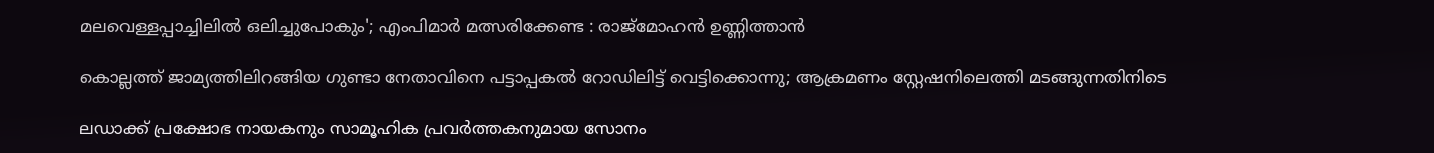മലവെള്ളപ്പാച്ചിലിൽ ഒലിച്ചുപോകും'; എംപിമാർ മത്സരിക്കേണ്ട : രാജ്‌മോഹൻ ഉണ്ണിത്താന്‍

കൊല്ലത്ത് ജാമ്യത്തിലിറങ്ങിയ ഗുണ്ടാ നേതാവിനെ പട്ടാപ്പകൽ റോഡിലിട്ട് വെട്ടിക്കൊന്നു; ആക്രമണം സ്റ്റേഷനിലെത്തി മടങ്ങുന്നതിനിടെ

ലഡാക്ക് പ്രക്ഷോഭ നായകനും സാമൂഹിക പ്രവർത്തകനുമായ സോനം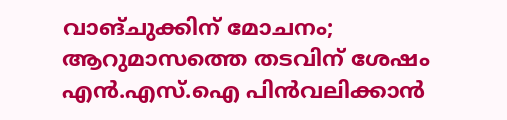വാങ്ചുക്കിന് മോചനം; ആറുമാസത്തെ തടവിന് ശേഷം എന്‍.എസ്.ഐ പിൻവലിക്കാൻ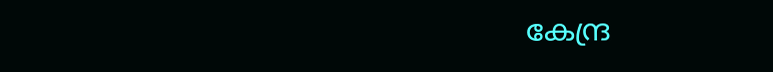കേന്ദ്ര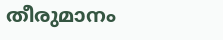തീരുമാനം